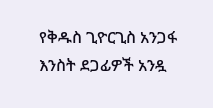የቅዱስ ጊዮርጊስ አንጋፋ እንስት ደጋፊዎች አንዷ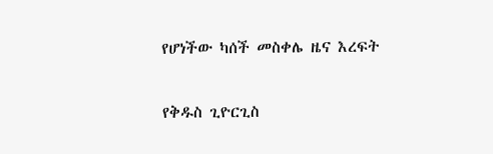የሆነችው ካሰች መስቀሌ ዜና እረፍት

የቅዱስ ጊዮርጊስ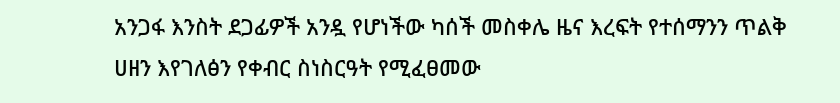አንጋፋ እንስት ደጋፊዎች አንዷ የሆነችው ካሰች መስቀሌ ዜና እረፍት የተሰማንን ጥልቅ ሀዘን እየገለፅን የቀብር ስነስርዓት የሚፈፀመው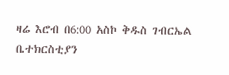ዛሬ እሮብ በ6:00 አስኮ ቅዱስ ገብርኤል ቤተክርስቲያን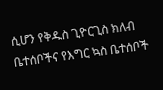ሲሆን የቅዱስ ጊዮርጊስ ክለብ ቤተሰቦችና የእግር ኳስ ቤተሰቦች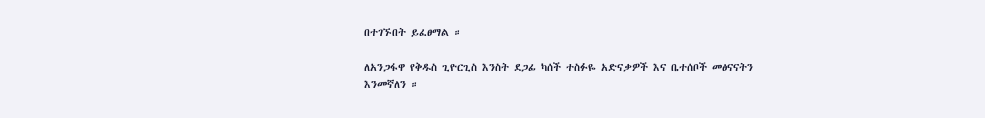በተገኙበት ይፈፀማል ።

ለአንጋፋዋ የቅዱስ ጊዮርጊስ እንስት ደጋፊ ካሰች ተስፉዬ አድናቃዎች እና ቤተሰቦች መፅናናትን እንመኛለን ።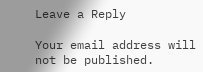Leave a Reply

Your email address will not be published.